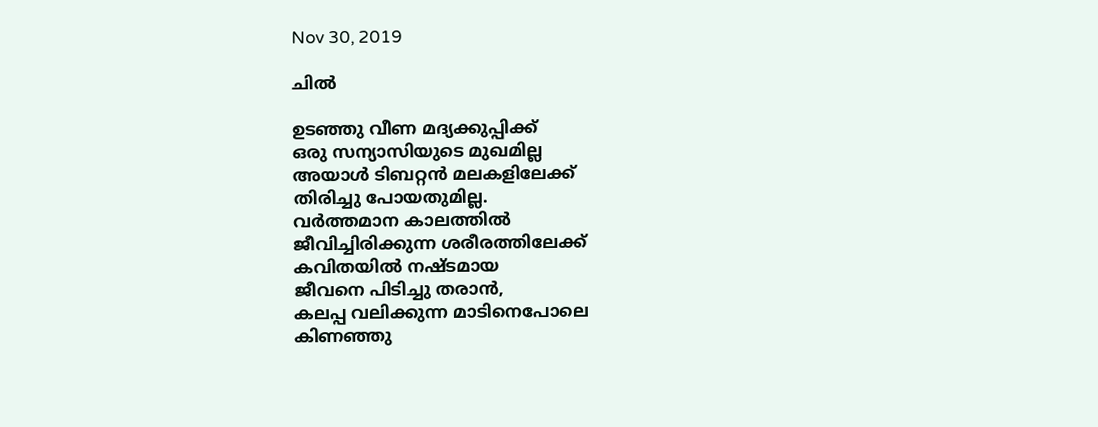Nov 30, 2019

ചിൽ

ഉടഞ്ഞു വീണ മദ്യക്കുപ്പിക്ക്
ഒരു സന്യാസിയുടെ മുഖമില്ല
അയാൾ ടിബറ്റൻ മലകളിലേക്ക്
തിരിച്ചു പോയതുമില്ല.
വർത്തമാന കാലത്തിൽ
ജീവിച്ചിരിക്കുന്ന ശരീരത്തിലേക്ക്
കവിതയിൽ നഷ്ടമായ
ജീവനെ പിടിച്ചു തരാൻ,
കലപ്പ വലിക്കുന്ന മാടിനെപോലെ
കിണഞ്ഞു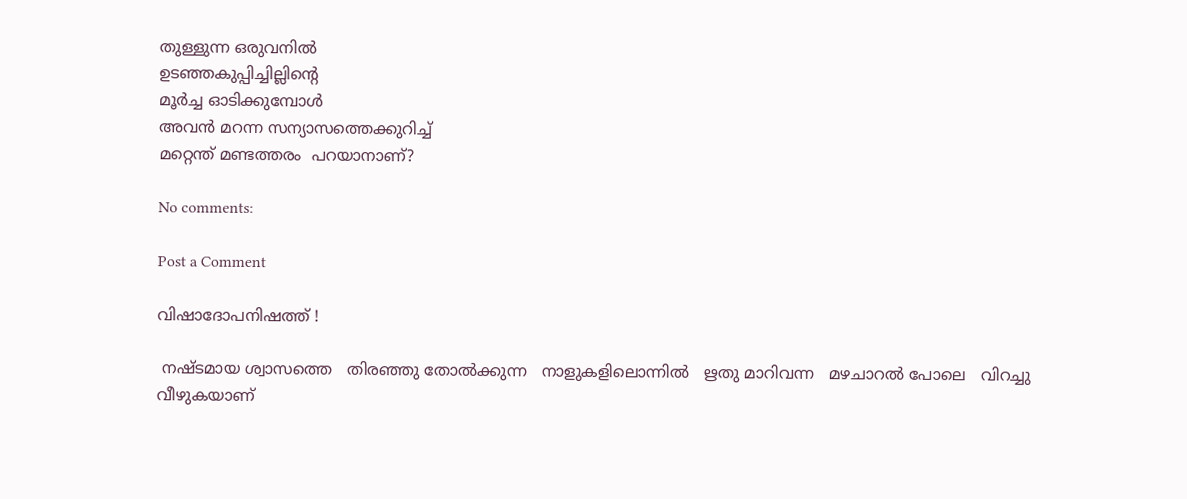തുള്ളുന്ന ഒരുവനിൽ
ഉടഞ്ഞകുപ്പിച്ചില്ലിന്റെ
മൂർച്ച ഓടിക്കുമ്പോൾ
അവൻ മറന്ന സന്യാസത്തെക്കുറിച്ച്
മറ്റെന്ത് മണ്ടത്തരം  പറയാനാണ്?

No comments:

Post a Comment

വിഷാദോപനിഷത്ത് !

 നഷ്ടമായ ശ്വാസത്തെ   തിരഞ്ഞു തോൽക്കുന്ന   നാളുകളിലൊന്നിൽ   ഋതു മാറിവന്ന   മഴചാറൽ പോലെ   വിറച്ചു വീഴുകയാണ്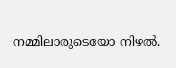നമ്മിലാരുടെയോ നിഴൽ.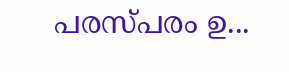പരസ്പരം ഉ...